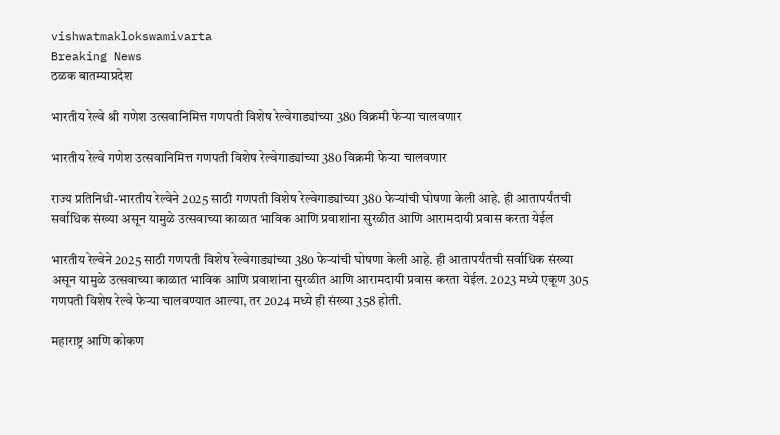vishwatmaklokswamivarta
Breaking News
ठळक बातम्याप्रदेश

भारतीय रेल्वे श्री गणेश उत्सवानिमित्त गणपती विशेष रेल्वेगाड्यांच्या 380 विक्रमी फेऱ्या चालवणार

भारतीय रेल्वे गणेश उत्सवानिमित्त गणपती विशेष रेल्वेगाड्यांच्या 380 विक्रमी फेऱ्या चालवणार

राज्य प्रतिनिधी-भारतीय रेल्वेने 2025 साठी गणपती विशेष रेल्वेगाड्यांच्या 380 फेऱ्यांची घोषणा केली आहे. ही आतापर्यंतची सर्वाधिक संख्या असून यामुळे उत्सवाच्या काळात भाविक आणि प्रवाशांना सुरळीत आणि आरामदायी प्रवास करता येईल

भारतीय रेल्वेने 2025 साठी गणपती विशेष रेल्वेगाड्यांच्या 380 फेऱ्यांची घोषणा केली आहे. ही आतापर्यंतची सर्वाधिक संख्या असून यामुळे उत्सवाच्या काळात भाविक आणि प्रवाशांना सुरळीत आणि आरामदायी प्रवास करता येईल. 2023 मध्ये एकूण 305 गणपती विशेष रेल्वे फेऱ्या चालवण्यात आल्या, तर 2024 मध्ये ही संख्या 358 होती.

महाराष्ट्र आणि कोकण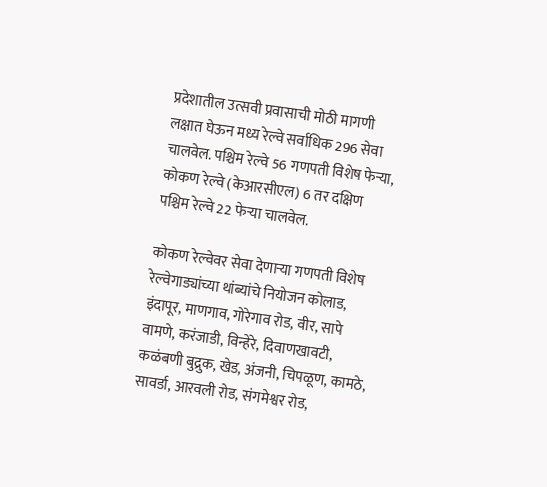प्रदेशातील उत्सवी प्रवासाची मोठी मागणी लक्षात घेऊन मध्य रेल्वे सर्वाधिक 296 सेवा चालवेल. पश्चिम रेल्वे 56 गणपती विशेष फेऱ्या, कोकण रेल्वे (केआरसीएल) 6 तर दक्षिण पश्चिम रेल्वे 22 फेऱ्या चालवेल.

कोकण रेल्वेवर सेवा देणाऱ्या गणपती विशेष रेल्वेगाड्यांच्या थांब्यांचे नियोजन कोलाड, इंदापूर, माणगाव, गोरेगाव रोड, वीर, सापे वामणे, करंजाडी, विन्हेरे, दिवाणखावटी, कळंबणी बुद्रुक, खेड, अंजनी, चिपळूण, कामठे, सावर्डा, आरवली रोड, संगमेश्वर रोड,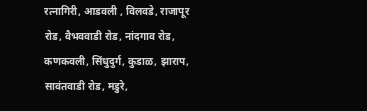रत्नागिरी, आडवली , विलवडे, राजापूर रोड, वैभववाडी रोड, नांदगाव रोड, कणकवली, सिंधुदुर्ग, कुडाळ, झाराप, सावंतवाडी रोड, मडुरे,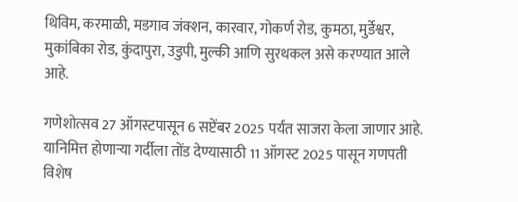थिविम, करमाळी, मडगाव जंक्शन, कारवार, गोकर्ण रोड, कुमठा, मुर्डेश्वर, मुकांबिका रोड, कुंदापुरा, उडुपी, मुल्की आणि सुरथकल असे करण्यात आले आहे.

गणेशोत्सव 27 ऑगस्टपासून 6 सप्टेंबर 2025 पर्यंत साजरा केला जाणार आहे. यानिमित्त होणाऱ्या गर्दीला तोंड देण्यासाठी 11 ऑगस्ट 2025 पासून गणपती विशेष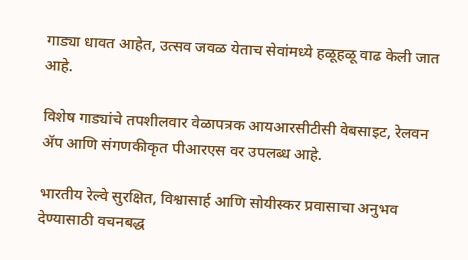गाड्या धावत आहेत, उत्सव जवळ येताच सेवांमध्ये हळूहळू वाढ केली जात आहे.

विशेष गाड्यांचे तपशीलवार वेळापत्रक आयआरसीटीसी वेबसाइट, रेलवन ॲप आणि संगणकीकृत पीआरएस वर उपलब्ध आहे.

भारतीय रेल्वे सुरक्षित, विश्वासार्ह आणि सोयीस्कर प्रवासाचा अनुभव देण्यासाठी वचनबद्ध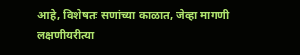आहे, विशेषतः सणांच्या काळात, जेव्हा मागणी लक्षणीयरीत्या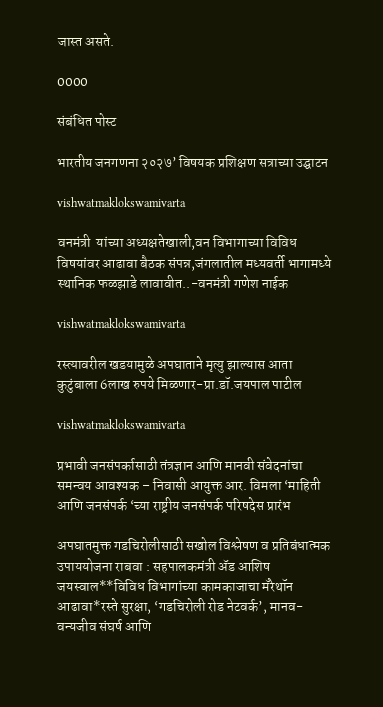जास्त असते.

0000

संबंधित पोस्ट

भारतीय जनगणना २०२७’ विषयक प्रशिक्षण सत्राच्या उद्घाटन

vishwatmaklokswamivarta

वनमंत्री  यांच्या अध्यक्षतेखाली,वन विभागाच्या विविध विषयांवर आढावा बैठक संपन्न,जंगलातील मध्यवर्ती भागामध्ये स्थानिक फळझाडे लावावीत..-वनमंत्री गणेश नाईक

vishwatmaklokswamivarta

रस्त्यावरील खडयामुळे अपघाताने मृत्यु झाल्यास आता कुटुंबाला 6लाख रुपये मिळणार-प्रा.डॉ.जयपाल पाटील

vishwatmaklokswamivarta

प्रभावी जनसंपर्कासाठी तंत्रज्ञान आणि मानवी संवेदनांचा समन्वय आवश्यक – निवासी आयुक्त आर. विमला ‘माहिती आणि जनसंपर्क ‘च्या राष्ट्रीय जनसंपर्क परिषदेस प्रारंभ

अपघातमुक्त गडचिरोलीसाठी सखोल विश्लेषण व प्रतिबंधात्मक उपाययोजना राबवा : सहपालकमंत्री ॲड आशिष जयस्वाल**विविध विभागांच्या कामकाजाचा मॅरेथॉन आढावा*रस्ते सुरक्षा, ‘गडचिरोली रोड नेटवर्क’, मानव-वन्यजीव संघर्ष आणि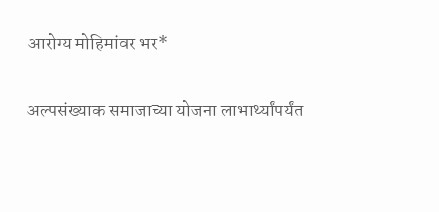आरोग्य मोहिमांवर भर*

अल्पसंख्याक समाजाच्या योजना लाभार्थ्यांपर्यंत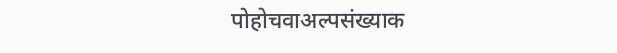पोहोचवाअल्पसंख्याक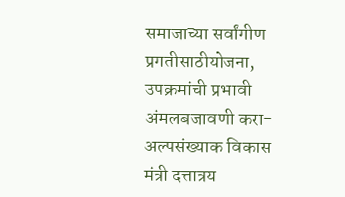समाजाच्या सर्वांगीण प्रगतीसाठीयोजना, उपक्रमांची प्रभावी अंमलबजावणी करा- अल्पसंख्याक विकास मंत्री दत्तात्रय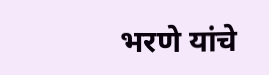भरणे यांचे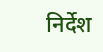निर्देश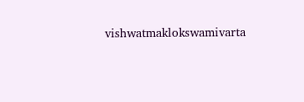vishwatmaklokswamivarta